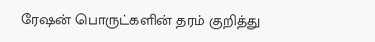ரேஷன் பொருட்களின் தரம் குறித்து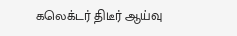கலெக்டர் திடீர் ஆய்வு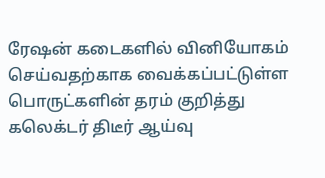ரேஷன் கடைகளில் வினியோகம் செய்வதற்காக வைக்கப்பட்டுள்ள பொருட்களின் தரம் குறித்து கலெக்டர் திடீர் ஆய்வு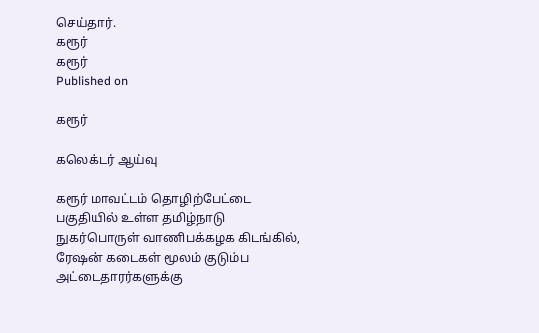செய்தார்.
கரூர்
கரூர்
Published on

கரூர்

கலெக்டர் ஆய்வு

கரூர் மாவட்டம் தொழிற்பேட்டை பகுதியில் உள்ள தமிழ்நாடு நுகர்பொருள் வாணிபக்கழக கிடங்கில், ரேஷன் கடைகள் மூலம் குடும்ப அட்டைதாரர்களுக்கு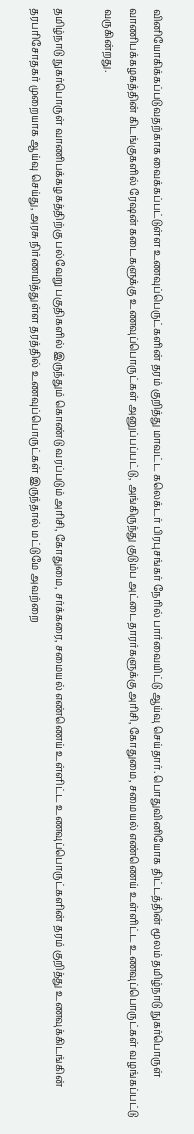வினியோகிக்கப்படுவதற்காக வைக்கப்பட்டுள்ள உணவுப்பெருட்களின் தரம் குறித்து மாவட்ட கலெக்டர் பிரபுசங்கர் நேரில் பார்வையிட்டு ஆய்வு செய்தார். பொதுவினியோக திட்டத்தின் மூலம் தமிழ்நாடு நுகர்பொருள் வாணிபக்கழகத்தின் கிடங்குகளில் ரேஷன் கடைகளுக்கு உணவுப்பொருட்கள் அனுப்பப்பட்டு, அங்கிருந்து குடும்ப அட்டைதாரர்களுக்கு அரிசி, கோதுமை, சமையல் எண்ணெய் உள்ளிட்ட உணவுப்பொருட்கள் வழங்கப்பட்டு வருகின்றது.

தமிழ்நாடு நுகர்பொருள் வாணிபக்கழகத்திற்கு பல்வேறு பகுதிகளில் இருந்தும் கொண்டு வரப்படும் அரிசி, கோதுமை, சர்க்கரை, சமையல் எண்ணெய் உள்ளிட்ட உணவுப்பொருட்களின் தரம் குறித்து உணவுக்கிடங்கின் தரபரிசோதகர் முறையாக ஆய்வு செய்து, அரசு நிர்ணயித்துள்ள தரத்தில் உணவுப்பொருட்கள் இருந்தால் மட்டுமே அவற்றை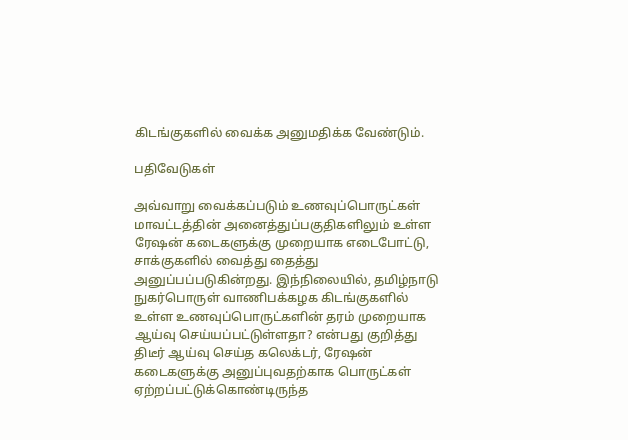கிடங்குகளில் வைக்க அனுமதிக்க வேண்டும்.

பதிவேடுகள்

அவ்வாறு வைக்கப்படும் உணவுப்பொருட்கள் மாவட்டத்தின் அனைத்துப்பகுதிகளிலும் உள்ள ரேஷன் கடைகளுக்கு முறையாக எடைபோட்டு, சாக்குகளில் வைத்து தைத்து அனுப்பப்படுகின்றது. இந்நிலையில், தமிழ்நாடு நுகர்பொருள் வாணிபக்கழக கிடங்குகளில் உள்ள உணவுப்பொருட்களின் தரம் முறையாக ஆய்வு செய்யப்பட்டுள்ளதா? என்பது குறித்து திடீர் ஆய்வு செய்த கலெக்டர், ரேஷன் கடைகளுக்கு அனுப்புவதற்காக பொருட்கள் ஏற்றப்பட்டுக்கொண்டிருந்த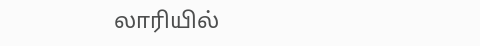லாரியில்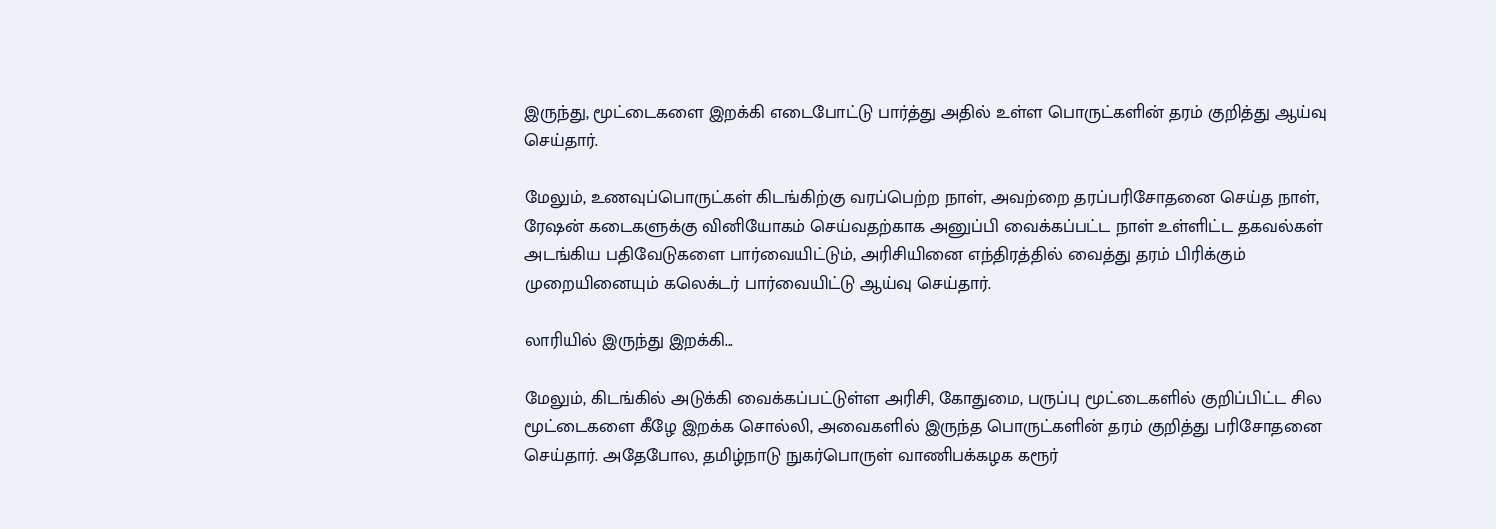இருந்து, மூட்டைகளை இறக்கி எடைபோட்டு பார்த்து அதில் உள்ள பொருட்களின் தரம் குறித்து ஆய்வு செய்தார்.

மேலும், உணவுப்பொருட்கள் கிடங்கிற்கு வரப்பெற்ற நாள், அவற்றை தரப்பரிசோதனை செய்த நாள், ரேஷன் கடைகளுக்கு வினியோகம் செய்வதற்காக அனுப்பி வைக்கப்பட்ட நாள் உள்ளிட்ட தகவல்கள் அடங்கிய பதிவேடுகளை பார்வையிட்டும், அரிசியினை எந்திரத்தில் வைத்து தரம் பிரிக்கும் முறையினையும் கலெக்டர் பார்வையிட்டு ஆய்வு செய்தார்.

லாரியில் இருந்து இறக்கி...

மேலும், கிடங்கில் அடுக்கி வைக்கப்பட்டுள்ள அரிசி, கோதுமை, பருப்பு மூட்டைகளில் குறிப்பிட்ட சில மூட்டைகளை கீழே இறக்க சொல்லி, அவைகளில் இருந்த பொருட்களின் தரம் குறித்து பரிசோதனை செய்தார். அதேபோல, தமிழ்நாடு நுகர்பொருள் வாணிபக்கழக கரூர்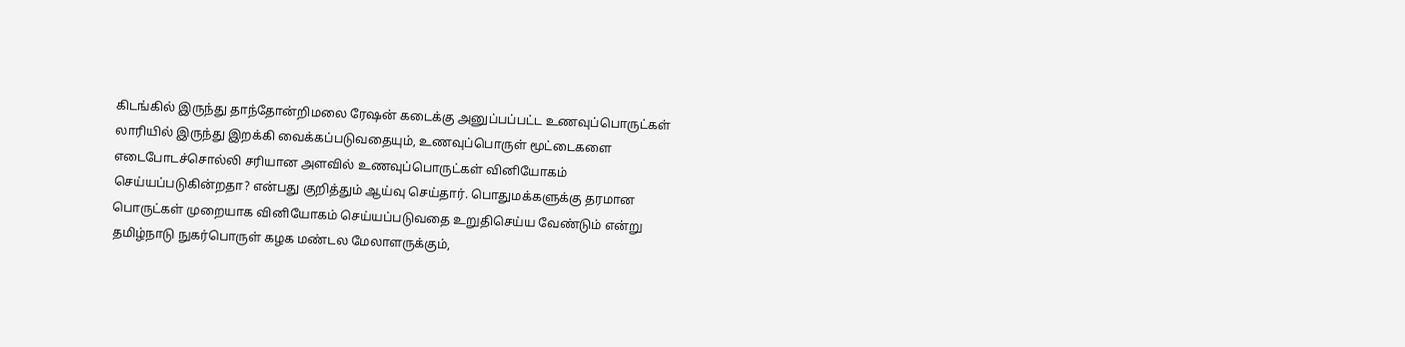கிடங்கில் இருந்து தாந்தோன்றிமலை ரேஷன் கடைக்கு அனுப்பப்பட்ட உணவுப்பொருட்கள் லாரியில் இருந்து இறக்கி வைக்கப்படுவதையும், உணவுப்பொருள் மூட்டைகளை எடைபோடச்சொல்லி சரியான அளவில் உணவுப்பொருட்கள் வினியோகம் செய்யப்படுகின்றதா? என்பது குறித்தும் ஆய்வு செய்தார். பொதுமக்களுக்கு தரமான பொருட்கள் முறையாக வினியோகம் செய்யப்படுவதை உறுதிசெய்ய வேண்டும் என்று தமிழ்நாடு நுகர்பொருள் கழக மண்டல மேலாளருக்கும்,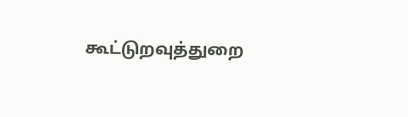கூட்டுறவுத்துறை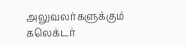அலுவலர்களுக்கும் கலெக்டர்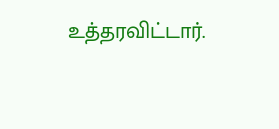உத்தரவிட்டார்.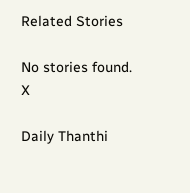Related Stories

No stories found.
X

Daily Thanthi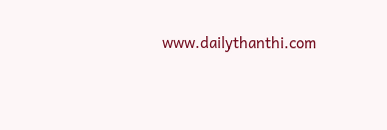www.dailythanthi.com